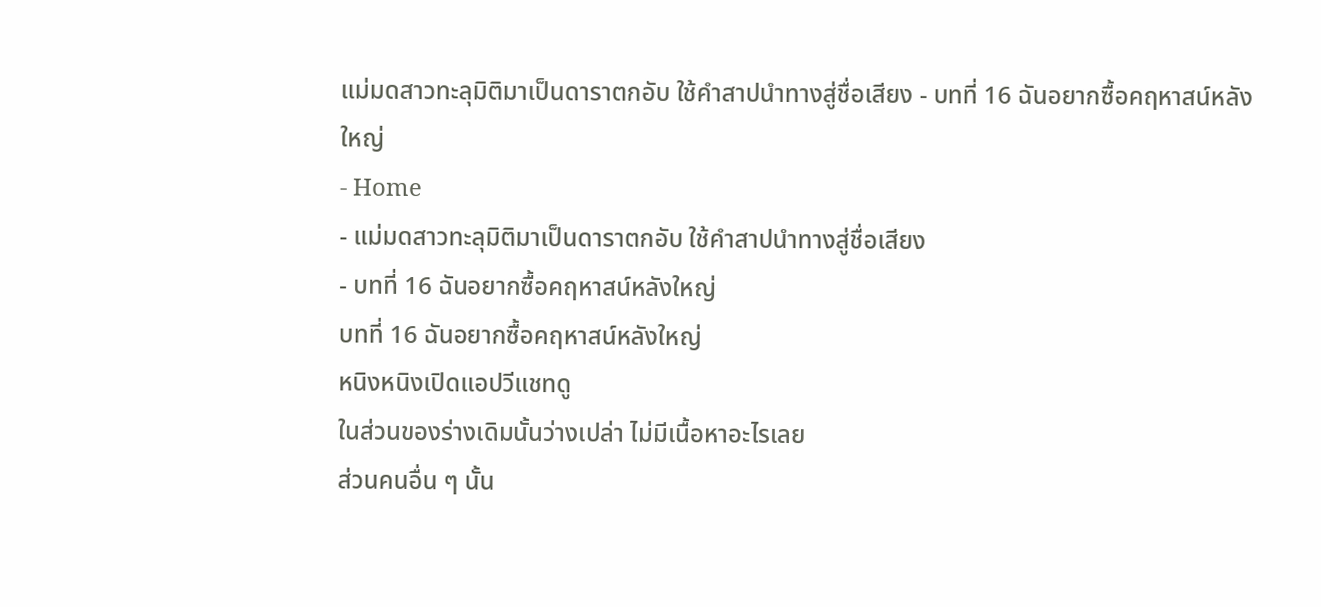แม่มดสาวทะลุมิติมาเป็นดาราตกอับ ใช้คำสาปนำทางสู่ชื่อเสียง - บทที่ 16 ฉันอยากซื้อคฤหาสน์หลังใหญ่
- Home
- แม่มดสาวทะลุมิติมาเป็นดาราตกอับ ใช้คำสาปนำทางสู่ชื่อเสียง
- บทที่ 16 ฉันอยากซื้อคฤหาสน์หลังใหญ่
บทที่ 16 ฉันอยากซื้อคฤหาสน์หลังใหญ่
หนิงหนิงเปิดแอปวีแชทดู
ในส่วนของร่างเดิมนั้นว่างเปล่า ไม่มีเนื้อหาอะไรเลย
ส่วนคนอื่น ๆ นั้น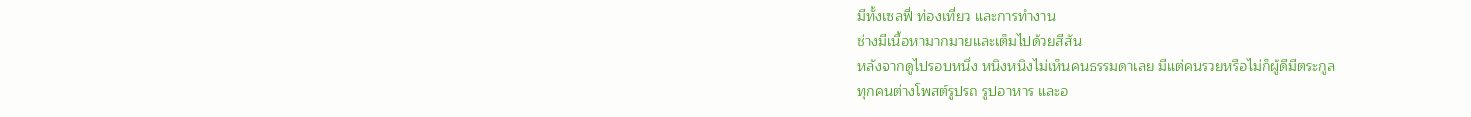มีทั้งเซลฟี่ ท่องเที่ยว และการทำงาน
ช่างมีเนื้อหามากมายและเต็มไปด้วยสีสัน
หลังจากดูไปรอบหนึ่ง หนิงหนิงไม่เห็นคนธรรมดาเลย มีแต่คนรวยหรือไม่ก็ผู้ดีมีตระกูล
ทุกคนต่างโพสต์รูปรถ รูปอาหาร และอ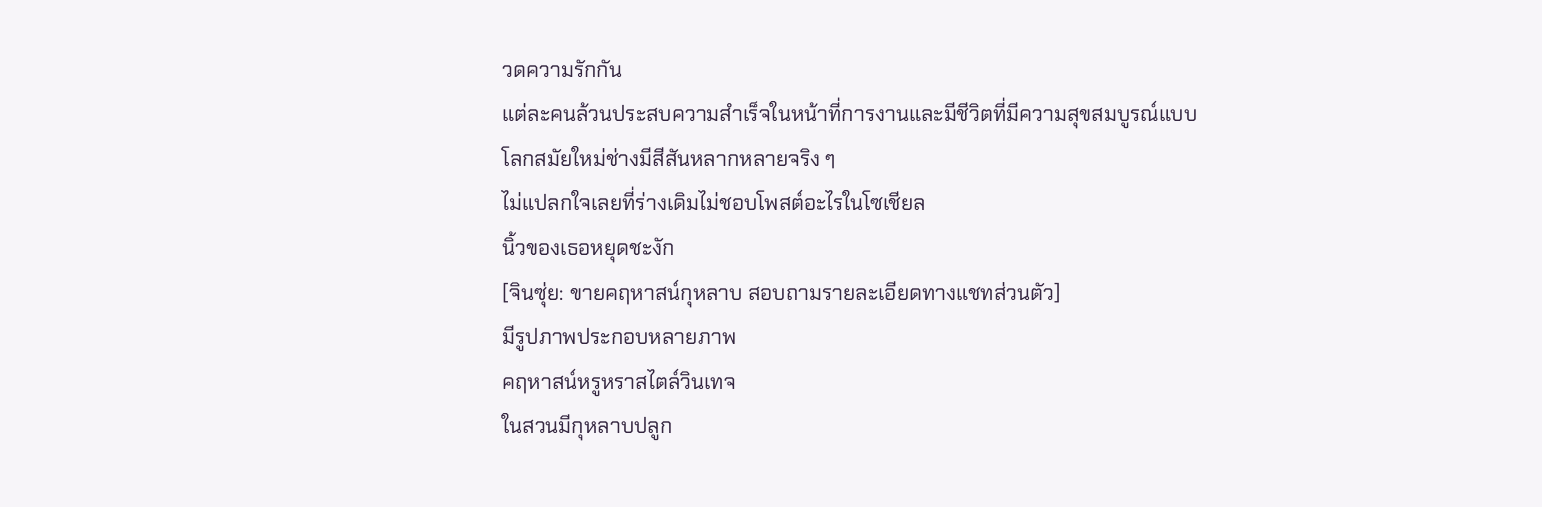วดความรักกัน
แต่ละคนล้วนประสบความสำเร็จในหน้าที่การงานและมีชีวิตที่มีความสุขสมบูรณ์แบบ
โลกสมัยใหม่ช่างมีสีสันหลากหลายจริง ๆ
ไม่แปลกใจเลยที่ร่างเดิมไม่ชอบโพสต์อะไรในโซเชียล
นิ้วของเธอหยุดชะงัก
[จินซุ่ย: ขายคฤหาสน์กุหลาบ สอบถามรายละเอียดทางแชทส่วนตัว]
มีรูปภาพประกอบหลายภาพ
คฤหาสน์หรูหราสไตล์วินเทจ
ในสวนมีกุหลาบปลูก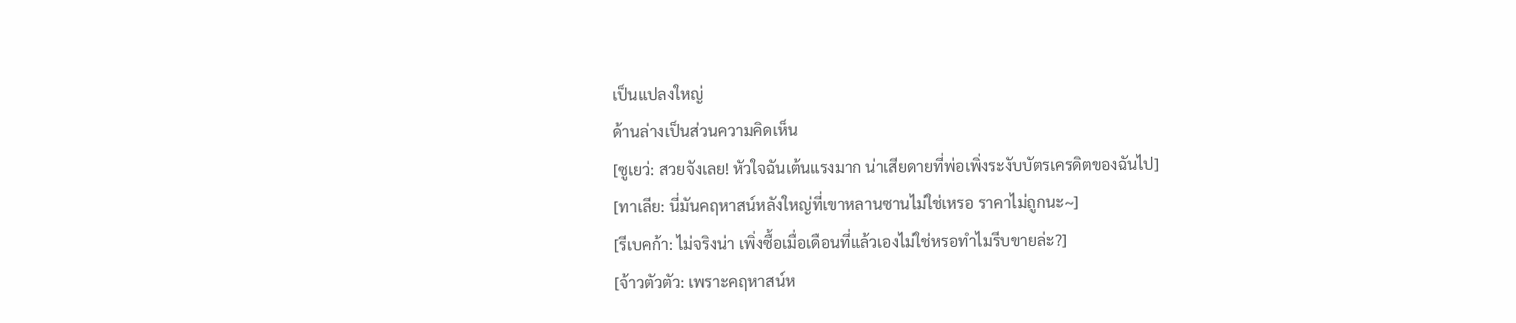เป็นแปลงใหญ่
ด้านล่างเป็นส่วนความคิดเห็น
[ซูเยว่: สวยจังเลย! หัวใจฉันเต้นแรงมาก น่าเสียดายที่พ่อเพิ่งระงับบัตรเครดิตของฉันไป]
[ทาเลีย: นี่มันคฤหาสน์หลังใหญ่ที่เขาหลานซานไม่ใช่เหรอ ราคาไม่ถูกนะ~]
[รีเบคก้า: ไม่จริงน่า เพิ่งซื้อเมื่อเดือนที่แล้วเองไม่ใช่หรอทำไมรีบขายล่ะ?]
[จ้าวตัวตัว: เพราะคฤหาสน์ห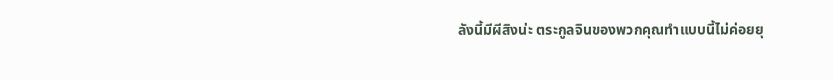ลังนี้มีผีสิงน่ะ ตระกูลจินของพวกคุณทำแบบนี้ไม่ค่อยยุ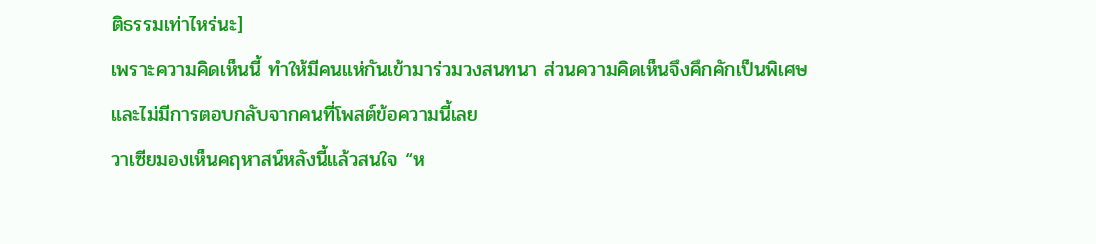ติธรรมเท่าไหร่นะ]
เพราะความคิดเห็นนี้ ทำให้มีคนแห่กันเข้ามาร่วมวงสนทนา ส่วนความคิดเห็นจึงคึกคักเป็นพิเศษ
และไม่มีการตอบกลับจากคนที่โพสต์ข้อความนี้เลย
วาเซียมองเห็นคฤหาสน์หลังนี้แล้วสนใจ “ห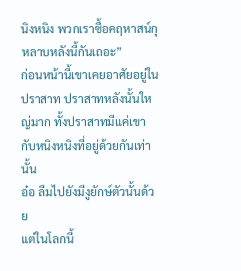นิงหนิง พวกเราซื้อคฤหาสน์กุหลาบหลังนี้กันเถอะ”
ก่อนหน้านี้เขาเคยอาศัยอยู่ในปราสาท ปราสาทหลังนั้นใหญ่มาก ทั้งปราสาทมีแค่เขากับหนิงหนิงที่อยู่ด้วยกันเท่านั้น
อ๋อ ลืมไปยังมีงูยักษ์ตัวนั้นด้วย
แต่ในโลกนี้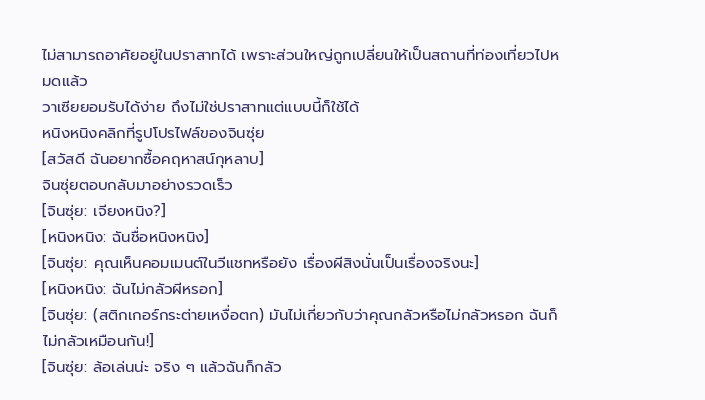ไม่สามารถอาศัยอยู่ในปราสาทได้ เพราะส่วนใหญ่ถูกเปลี่ยนให้เป็นสถานที่ท่องเที่ยวไปหมดแล้ว
วาเซียยอมรับได้ง่าย ถึงไม่ใช่ปราสาทแต่แบบนี้ก็ใช้ได้
หนิงหนิงคลิกที่รูปโปรไฟล์ของจินซุ่ย
[สวัสดี ฉันอยากซื้อคฤหาสน์กุหลาบ]
จินซุ่ยตอบกลับมาอย่างรวดเร็ว
[จินซุ่ย: เจียงหนิง?]
[หนิงหนิง: ฉันชื่อหนิงหนิง]
[จินซุ่ย: คุณเห็นคอมเมนต์ในวีแชทหรือยัง เรื่องผีสิงนั่นเป็นเรื่องจริงนะ]
[หนิงหนิง: ฉันไม่กลัวผีหรอก]
[จินซุ่ย: (สติกเกอร์กระต่ายเหงื่อตก) มันไม่เกี่ยวกับว่าคุณกลัวหรือไม่กลัวหรอก ฉันก็ไม่กลัวเหมือนกัน!]
[จินซุ่ย: ล้อเล่นน่ะ จริง ๆ แล้วฉันก็กลัว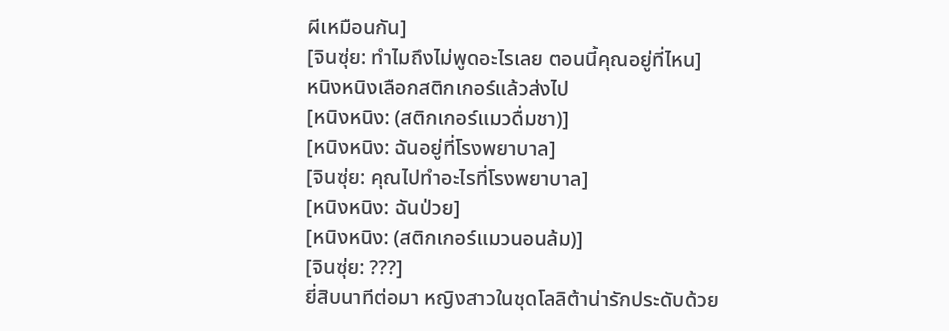ผีเหมือนกัน]
[จินซุ่ย: ทำไมถึงไม่พูดอะไรเลย ตอนนี้คุณอยู่ที่ไหน]
หนิงหนิงเลือกสติกเกอร์แล้วส่งไป
[หนิงหนิง: (สติกเกอร์แมวดื่มชา)]
[หนิงหนิง: ฉันอยู่ที่โรงพยาบาล]
[จินซุ่ย: คุณไปทำอะไรที่โรงพยาบาล]
[หนิงหนิง: ฉันป่วย]
[หนิงหนิง: (สติกเกอร์แมวนอนล้ม)]
[จินซุ่ย: ???]
ยี่สิบนาทีต่อมา หญิงสาวในชุดโลลิต้าน่ารักประดับด้วย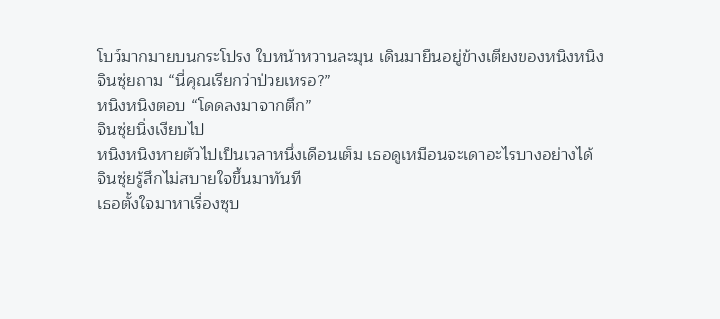โบว์มากมายบนกระโปรง ใบหน้าหวานละมุน เดินมายืนอยู่ข้างเตียงของหนิงหนิง
จินซุ่ยถาม “นี่คุณเรียกว่าป่วยเหรอ?”
หนิงหนิงตอบ “โดดลงมาจากตึก”
จินซุ่ยนิ่งเงียบไป
หนิงหนิงหายตัวไปเป็นเวลาหนึ่งเดือนเต็ม เธอดูเหมือนจะเดาอะไรบางอย่างได้
จินซุ่ยรู้สึกไม่สบายใจขึ้นมาทันที
เธอตั้งใจมาหาเรื่องซุบ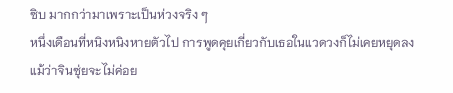ซิบ มากกว่ามาเพราะเป็นห่วงจริง ๆ
หนึ่งเดือนที่หนิงหนิงหายตัวไป การพูดคุยเกี่ยวกับเธอในแวดวงก็ไม่เคยหยุดลง
แม้ว่าจินซุ่ยจะไม่ค่อย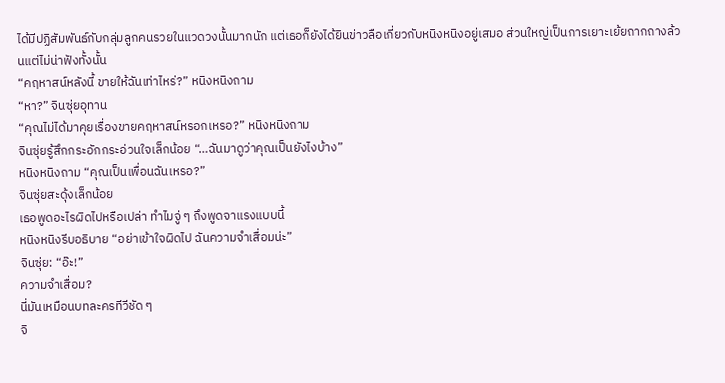ได้มีปฏิสัมพันธ์กับกลุ่มลูกคนรวยในแวดวงนั้นมากนัก แต่เธอก็ยังได้ยินข่าวลือเกี่ยวกับหนิงหนิงอยู่เสมอ ส่วนใหญ่เป็นการเยาะเย้ยถากถางล้วนแต่ไม่น่าฟังทั้งนั้น
“คฤหาสน์หลังนี้ ขายให้ฉันเท่าไหร่?” หนิงหนิงถาม
“หา?” จินซุ่ยอุทาน
“คุณไม่ได้มาคุยเรื่องขายคฤหาสน์หรอกเหรอ?” หนิงหนิงถาม
จินซุ่ยรู้สึกกระอักกระอ่วนใจเล็กน้อย “…ฉันมาดูว่าคุณเป็นยังไงบ้าง”
หนิงหนิงถาม “คุณเป็นเพื่อนฉันเหรอ?”
จินซุ่ยสะดุ้งเล็กน้อย
เธอพูดอะไรผิดไปหรือเปล่า ทำไมจู่ ๆ ถึงพูดจาแรงแบบนี้
หนิงหนิงรีบอธิบาย “อย่าเข้าใจผิดไป ฉันความจำเสื่อมน่ะ”
จินซุ่ย: “อ๊ะ!”
ความจำเสื่อม?
นี่มันเหมือนบทละครทีวีชัด ๆ
จิ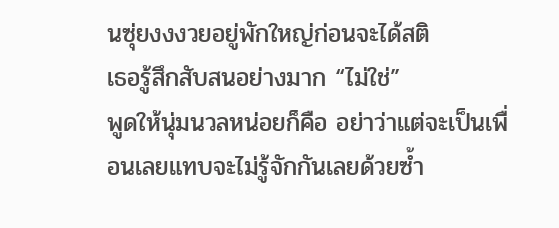นซุ่ยงงงวยอยู่พักใหญ่ก่อนจะได้สติ
เธอรู้สึกสับสนอย่างมาก “ไม่ใช่”
พูดให้นุ่มนวลหน่อยก็คือ อย่าว่าแต่จะเป็นเพื่อนเลยแทบจะไม่รู้จักกันเลยด้วยซ้ำ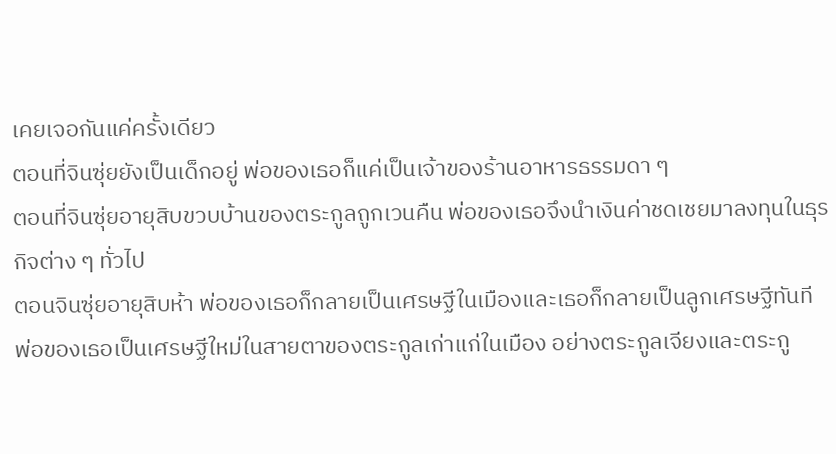เคยเจอกันแค่ครั้งเดียว
ตอนที่จินซุ่ยยังเป็นเด็กอยู่ พ่อของเธอก็แค่เป็นเจ้าของร้านอาหารธรรมดา ๆ
ตอนที่จินซุ่ยอายุสิบขวบบ้านของตระกูลถูกเวนคืน พ่อของเธอจึงนำเงินค่าชดเชยมาลงทุนในธุรกิจต่าง ๆ ทั่วไป
ตอนจินซุ่ยอายุสิบห้า พ่อของเธอก็กลายเป็นเศรษฐีในเมืองและเธอก็กลายเป็นลูกเศรษฐีทันที
พ่อของเธอเป็นเศรษฐีใหม่ในสายตาของตระกูลเก่าแก่ในเมือง อย่างตระกูลเจียงและตระกู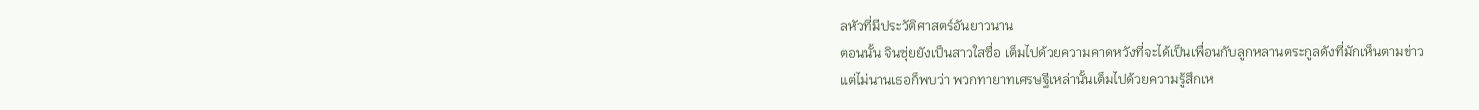ลหัวที่มีประวัติศาสตร์อันยาวนาน
ตอนนั้น จินซุ่ยยังเป็นสาวใสซื่อ เต็มไปด้วยความคาดหวังที่จะได้เป็นเพื่อนกับลูกหลานตระกูลดังที่มักเห็นตามข่าว
แต่ไม่นานเธอก็พบว่า พวกทายาทเศรษฐีเหล่านั้นเต็มไปด้วยความรู้สึกเห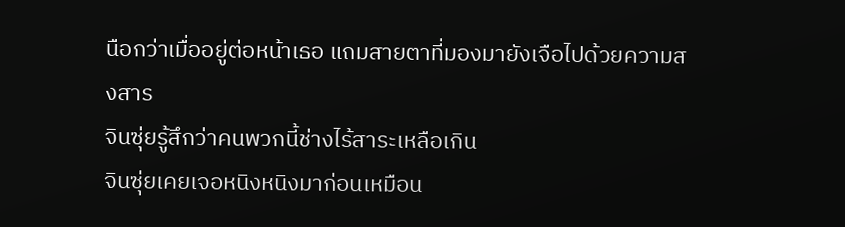นือกว่าเมื่ออยู่ต่อหน้าเธอ แถมสายตาที่มองมายังเจือไปด้วยความสงสาร
จินซุ่ยรู้สึกว่าคนพวกนี้ช่างไร้สาระเหลือเกิน
จินซุ่ยเคยเจอหนิงหนิงมาก่อนเหมือน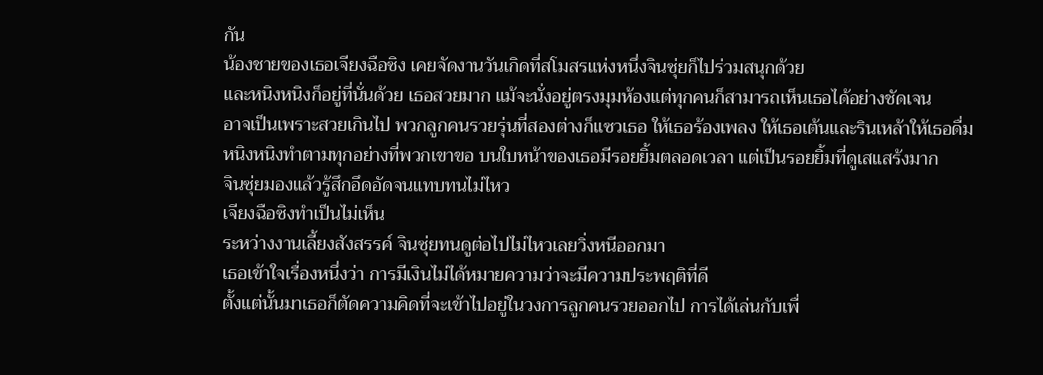กัน
น้องชายของเธอเจียงฉือซิง เคยจัดงานวันเกิดที่สโมสรแห่งหนึ่งจินซุ่ยก็ไปร่วมสนุกด้วย
และหนิงหนิงก็อยู่ที่นั่นด้วย เธอสวยมาก แม้จะนั่งอยู่ตรงมุมห้องแต่ทุกคนก็สามารถเห็นเธอได้อย่างชัดเจน
อาจเป็นเพราะสวยเกินไป พวกลูกคนรวยรุ่นที่สองต่างก็แซวเธอ ให้เธอร้องเพลง ให้เธอเต้นและรินเหล้าให้เธอดื่ม
หนิงหนิงทำตามทุกอย่างที่พวกเขาขอ บนใบหน้าของเธอมีรอยยิ้มตลอดเวลา แต่เป็นรอยยิ้มที่ดูเสแสร้งมาก
จินซุ่ยมองแล้วรู้สึกอึดอัดจนแทบทนไม่ไหว
เจียงฉือซิงทำเป็นไม่เห็น
ระหว่างงานเลี้ยงสังสรรค์ จินซุ่ยทนดูต่อไปไม่ไหวเลยวิ่งหนีออกมา
เธอเข้าใจเรื่องหนึ่งว่า การมีเงินไม่ได้หมายความว่าจะมีความประพฤติที่ดี
ตั้งแต่นั้นมาเธอก็ตัดความคิดที่จะเข้าไปอยู่ในวงการลูกคนรวยออกไป การได้เล่นกับเพื่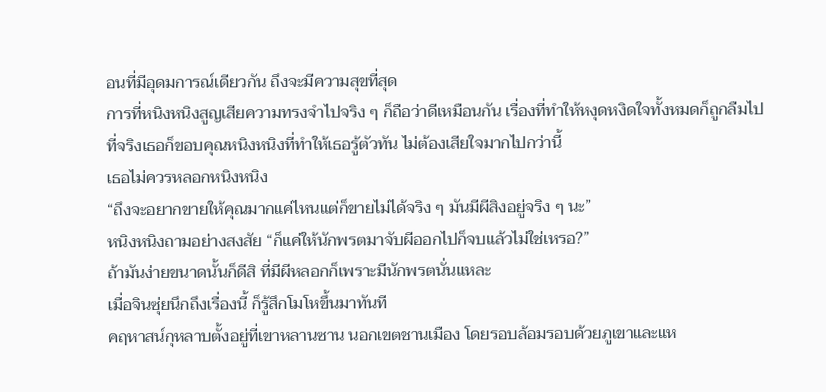อนที่มีอุดมการณ์เดียวกัน ถึงจะมีความสุขที่สุด
การที่หนิงหนิงสูญเสียความทรงจำไปจริง ๆ ก็ถือว่าดีเหมือนกัน เรื่องที่ทำให้หงุดหงิดใจทั้งหมดก็ถูกลืมไป
ที่จริงเธอก็ขอบคุณหนิงหนิงที่ทำให้เธอรู้ตัวทัน ไม่ต้องเสียใจมากไปกว่านี้
เธอไม่ควรหลอกหนิงหนิง
“ถึงจะอยากขายให้คุณมากแค่ไหนแต่ก็ขายไม่ได้จริง ๆ มันมีผีสิงอยู่จริง ๆ นะ”
หนิงหนิงถามอย่างสงสัย “ก็แค่ให้นักพรตมาจับผีออกไปก็จบแล้วไม่ใช่เหรอ?”
ถ้ามันง่ายขนาดนั้นก็ดีสิ ที่มีผีหลอกก็เพราะมีนักพรตนั่นแหละ
เมื่อจินซุ่ยนึกถึงเรื่องนี้ ก็รู้สึกโมโหขึ้นมาทันที
คฤหาสน์กุหลาบตั้งอยู่ที่เขาหลานซาน นอกเขตชานเมือง โดยรอบล้อมรอบด้วยภูเขาและแห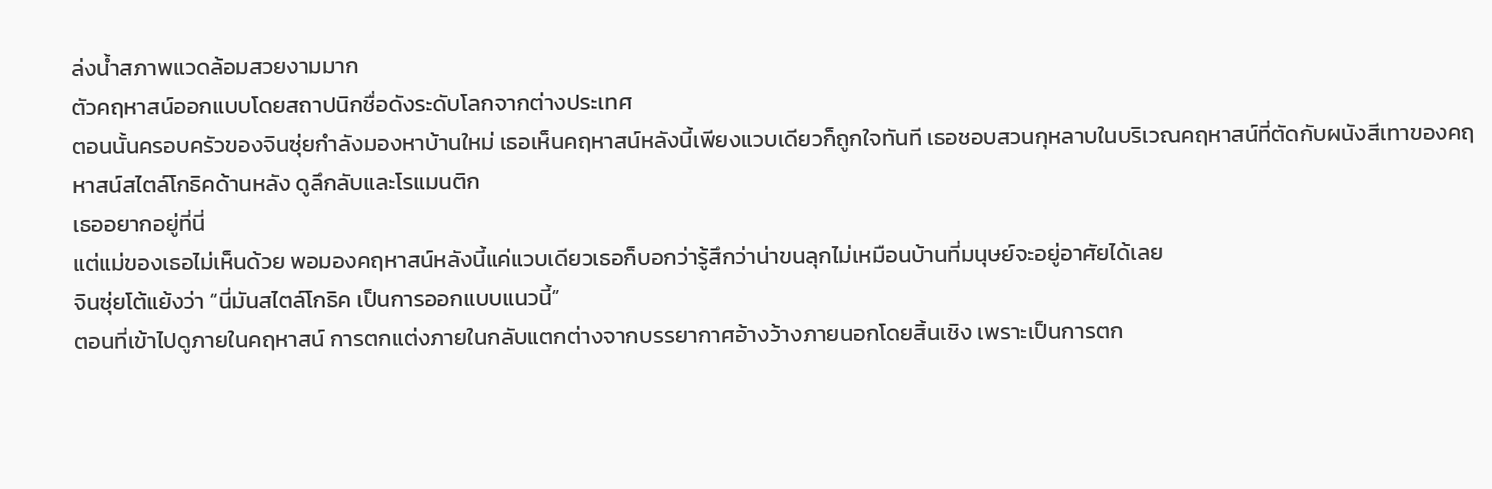ล่งน้ำสภาพแวดล้อมสวยงามมาก
ตัวคฤหาสน์ออกแบบโดยสถาปนิกชื่อดังระดับโลกจากต่างประเทศ
ตอนนั้นครอบครัวของจินซุ่ยกำลังมองหาบ้านใหม่ เธอเห็นคฤหาสน์หลังนี้เพียงแวบเดียวก็ถูกใจทันที เธอชอบสวนกุหลาบในบริเวณคฤหาสน์ที่ตัดกับผนังสีเทาของคฤหาสน์สไตล์โกธิคด้านหลัง ดูลึกลับและโรแมนติก
เธออยากอยู่ที่นี่
แต่แม่ของเธอไม่เห็นด้วย พอมองคฤหาสน์หลังนี้แค่แวบเดียวเธอก็บอกว่ารู้สึกว่าน่าขนลุกไม่เหมือนบ้านที่มนุษย์จะอยู่อาศัยได้เลย
จินซุ่ยโต้แย้งว่า “นี่มันสไตล์โกธิค เป็นการออกแบบแนวนี้”
ตอนที่เข้าไปดูภายในคฤหาสน์ การตกแต่งภายในกลับแตกต่างจากบรรยากาศอ้างว้างภายนอกโดยสิ้นเชิง เพราะเป็นการตก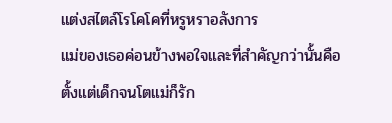แต่งสไตล์โรโคโคที่หรูหราอลังการ
แม่ของเธอค่อนข้างพอใจและที่สำคัญกว่านั้นคือ ตั้งแต่เด็กจนโตแม่ก็รัก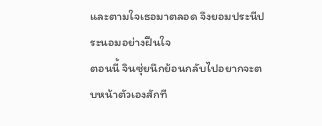และตามใจเธอมาตลอด จึงยอมประนีประนอมอย่างฝืนใจ
ตอนนี้ จินซุ่ยนึกย้อนกลับไปอยากจะตบหน้าตัวเองสักที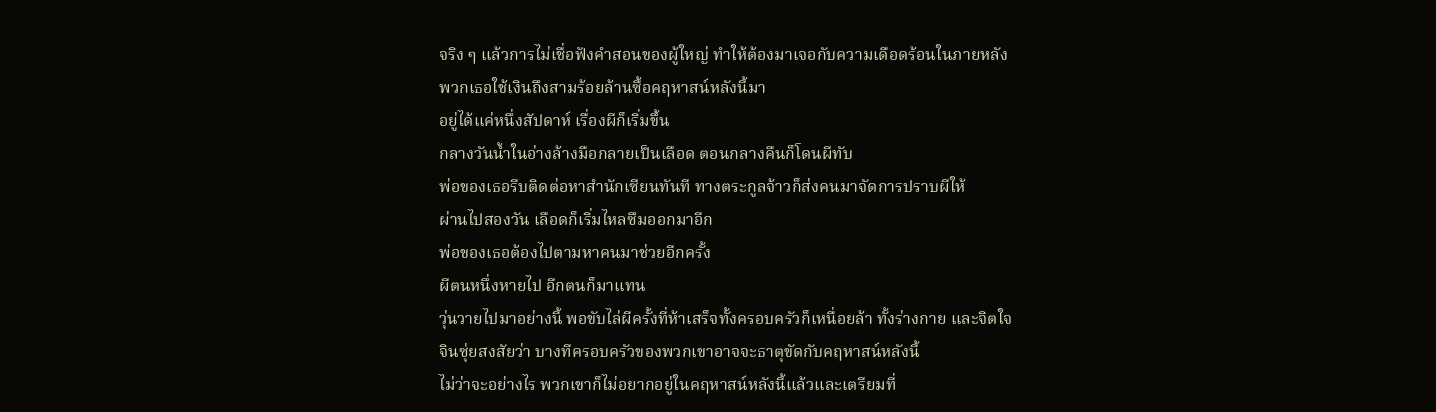จริง ๆ แล้วการไม่เชื่อฟังคำสอนของผู้ใหญ่ ทำให้ต้องมาเจอกับความเดือดร้อนในภายหลัง
พวกเธอใช้เงินถึงสามร้อยล้านซื้อคฤหาสน์หลังนี้มา
อยู่ได้แค่หนึ่งสัปดาห์ เรื่องผีก็เริ่มขึ้น
กลางวันน้ำในอ่างล้างมือกลายเป็นเลือด ตอนกลางคืนก็โดนผีทับ
พ่อของเธอรีบติดต่อหาสำนักเซียนทันที ทางตระกูลจ้าวก็ส่งคนมาจัดการปราบผีให้
ผ่านไปสองวัน เลือดก็เริ่มไหลซึมออกมาอีก
พ่อของเธอต้องไปตามหาคนมาช่วยอีกครั้ง
ผีตนหนึ่งหายไป อีกตนก็มาแทน
วุ่นวายไปมาอย่างนี้ พอขับไล่ผีครั้งที่ห้าเสร็จทั้งครอบครัวก็เหนื่อยล้า ทั้งร่างกาย และจิตใจ
จินซุ่ยสงสัยว่า บางทีครอบครัวของพวกเขาอาจจะธาตุขัดกับคฤหาสน์หลังนี้
ไม่ว่าจะอย่างไร พวกเขาก็ไม่อยากอยู่ในคฤหาสน์หลังนี้แล้วและเตรียมที่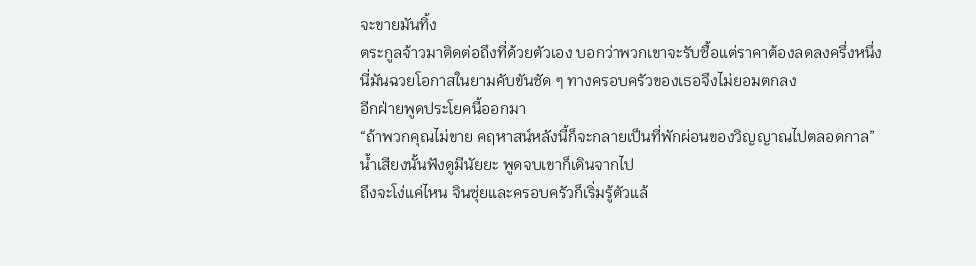จะขายมันทิ้ง
ตระกูลจ้าวมาติดต่อถึงที่ด้วยตัวเอง บอกว่าพวกเขาจะรับซื้อแต่ราคาต้องลดลงครึ่งหนึ่ง
นี่มันฉวยโอกาสในยามคับขันชัด ๆ ทางครอบครัวของเธอจึงไม่ยอมตกลง
อีกฝ่ายพูดประโยคนี้ออกมา
“ถ้าพวกคุณไม่ขาย คฤหาสน์หลังนี้ก็จะกลายเป็นที่พักผ่อนของวิญญาณไปตลอดกาล”
น้ำเสียงนั้นฟังดูมีนัยยะ พูดจบเขาก็เดินจากไป
ถึงจะโง่แค่ไหน จินซุ่ยและครอบครัวก็เริ่มรู้ตัวแล้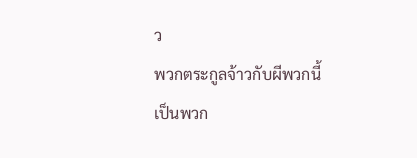ว
พวกตระกูลจ้าวกับผีพวกนี้ เป็นพวก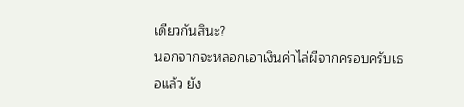เดียวกันสินะ?
นอกจากจะหลอกเอาเงินค่าไล่ผีจากครอบครับเธอแล้ว ยัง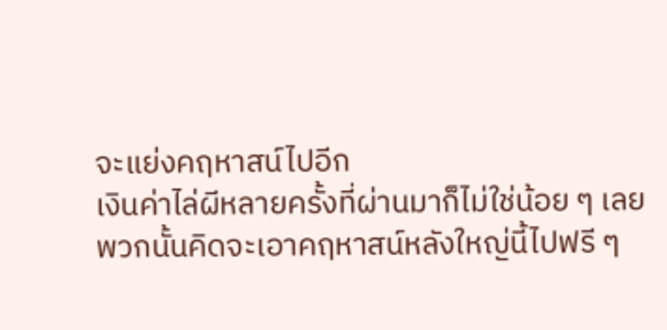จะแย่งคฤหาสน์ไปอีก
เงินค่าไล่ผีหลายครั้งที่ผ่านมาก็ไม่ใช่น้อย ๆ เลย
พวกนั้นคิดจะเอาคฤหาสน์หลังใหญ่นี้ไปฟรี ๆ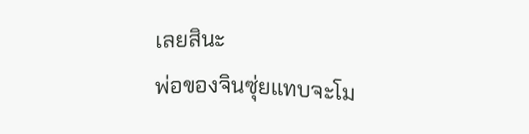เลยสินะ
พ่อของจินซุ่ยแทบจะโม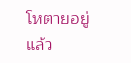โหตายอยู่แล้ว